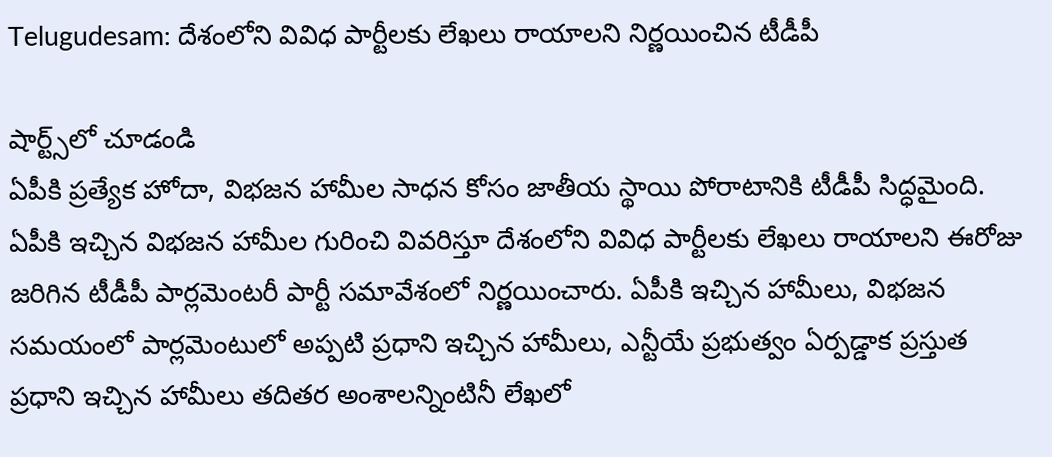Telugudesam: దేశంలోని వివిధ పార్టీలకు లేఖలు రాయాలని నిర్ణయించిన టీడీపీ

షార్ట్స్‌లో చూడండి
ఏపీకి ప్రత్యేక హోదా, విభజన హామీల సాధన కోసం జాతీయ స్థాయి పోరాటానికి టీడీపీ సిద్ధమైంది. ఏపీకి ఇచ్చిన విభజన హామీల గురించి వివరిస్తూ దేశంలోని వివిధ పార్టీలకు లేఖలు రాయాలని ఈరోజు జరిగిన టీడీపీ పార్లమెంటరీ పార్టీ సమావేశంలో నిర్ణయించారు. ఏపీకి ఇచ్చిన హామీలు, విభజన సమయంలో పార్లమెంటులో అప్పటి ప్రధాని ఇచ్చిన హామీలు, ఎన్టీయే ప్రభుత్వం ఏర్పడ్డాక ప్రస్తుత ప్రధాని ఇచ్చిన హామీలు తదితర అంశాలన్నింటినీ లేఖలో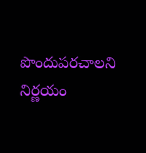పొందుపరచాలని నిర్ణయం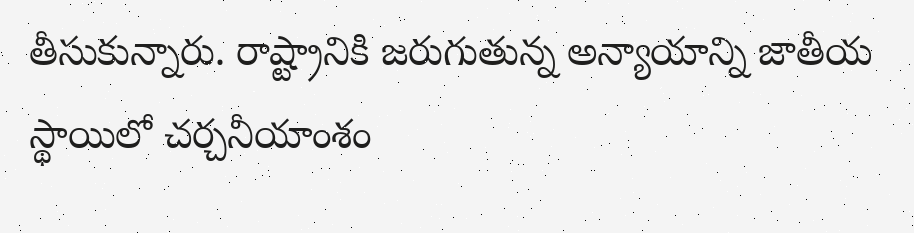తీసుకున్నారు. రాష్ట్రానికి జరుగుతున్న అన్యాయాన్ని జాతీయ స్థాయిలో చర్చనీయాంశం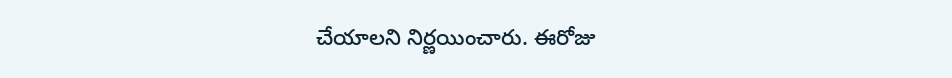చేయాలని నిర్ణయించారు. ఈరోజు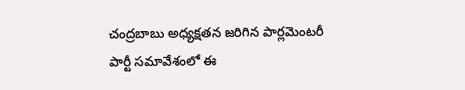చంద్రబాబు అధ్యక్షతన జరిగిన పార్లమెంటరీ పార్టీ సమావేశంలో ఈ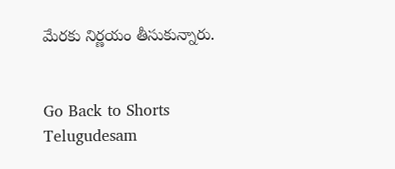మేరకు నిర్ణయం తీసుకున్నారు.


Go Back to Shorts
Telugudesam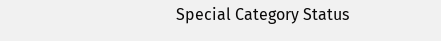Special Category Status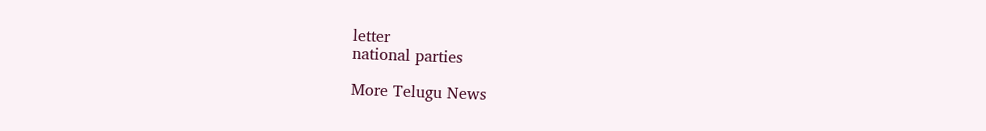letter
national parties

More Telugu News